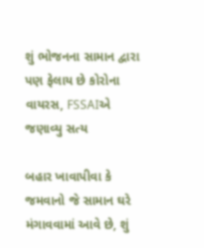શું ભોજનના સામાન દ્વારા પણ ફેલાય છે કોરોના વાયરસ, FSSAIએ જણાવ્યુ સત્ય

બહાર ખાવાપીવા કે જમવાનો જે સામાન ઘરે મંગાવવામાં આવે છે, શું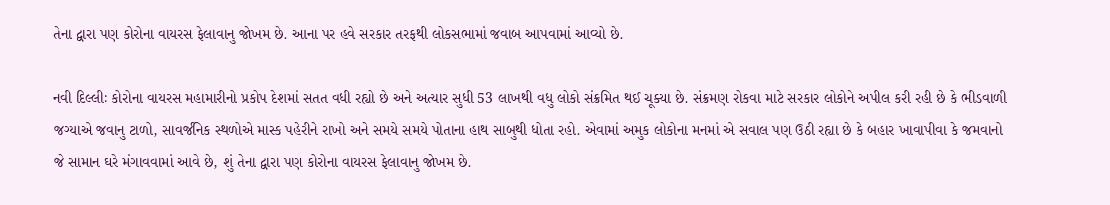તેના દ્વારા પણ કોરોના વાયરસ ફેલાવાનુ જોખમ છે. આના પર હવે સરકાર તરફથી લોકસભામાં જવાબ આપવામાં આવ્યો છે.

નવી દિલ્લીઃ કોરોના વાયરસ મહામારીનો પ્રકોપ દેશમાં સતત વધી રહ્યો છે અને અત્યાર સુધી 53 લાખથી વધુ લોકો સંક્રમિત થઈ ચૂક્યા છે. સંક્રમણ રોકવા માટે સરકાર લોકોને અપીલ કરી રહી છે કે ભીડવાળી જગ્યાએ જવાનુ ટાળો, સાવર્જનિક સ્થળોએ માસ્ક પહેરીને રાખો અને સમયે સમયે પોતાના હાથ સાબુથી ધોતા રહો. એવામાં અમુક લોકોના મનમાં એ સવાલ પણ ઉઠી રહ્યા છે કે બહાર ખાવાપીવા કે જમવાનો જે સામાન ઘરે મંગાવવામાં આવે છે, શું તેના દ્વારા પણ કોરોના વાયરસ ફેલાવાનુ જોખમ છે.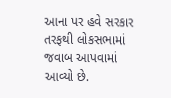આના પર હવે સરકાર તરફથી લોકસભામાં જવાબ આપવામાં આવ્યો છે.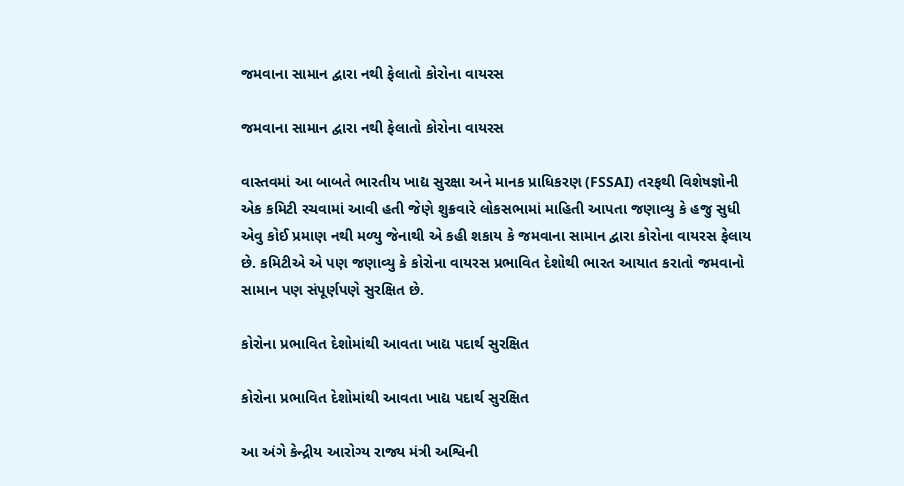જમવાના સામાન દ્વારા નથી ફેલાતો કોરોના વાયરસ

જમવાના સામાન દ્વારા નથી ફેલાતો કોરોના વાયરસ

વાસ્તવમાં આ બાબતે ભારતીય ખાદ્ય સુરક્ષા અને માનક પ્રાધિકરણ (FSSAI) તરફથી વિશેષજ્ઞોની એક કમિટી રચવામાં આવી હતી જેણે શુક્રવારે લોકસભામાં માહિતી આપતા જણાવ્યુ કે હજુ સુધી એવુ કોઈ પ્રમાણ નથી મળ્યુ જેનાથી એ કહી શકાય કે જમવાના સામાન દ્વારા કોરોના વાયરસ ફેલાય છે. કમિટીએ એ પણ જણાવ્યુ કે કોરોના વાયરસ પ્રભાવિત દેશોથી ભારત આયાત કરાતો જમવાનો સામાન પણ સંપૂર્ણપણે સુરક્ષિત છે.

કોરોના પ્રભાવિત દેશોમાંથી આવતા ખાદ્ય પદાર્થ સુરક્ષિત

કોરોના પ્રભાવિત દેશોમાંથી આવતા ખાદ્ય પદાર્થ સુરક્ષિત

આ અંગે કેન્દ્રીય આરોગ્ય રાજ્ય મંત્રી અશ્વિની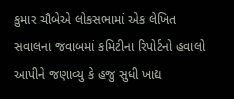કુમાર ચૌબેએ લોકસભામાં એક લેખિત સવાલના જવાબમાં કમિટીના રિપોર્ટનો હવાલો આપીને જણાવ્યુ કે હજુ સુધી ખાદ્ય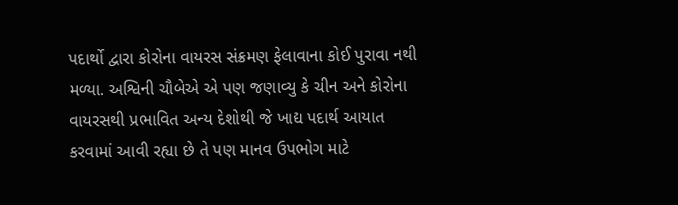પદાર્થો દ્વારા કોરોના વાયરસ સંક્રમણ ફેલાવાના કોઈ પુરાવા નથી મળ્યા. અશ્વિની ચૌબેએ એ પણ જણાવ્યુ કે ચીન અને કોરોના વાયરસથી પ્રભાવિત અન્ય દેશોથી જે ખાદ્ય પદાર્થ આયાત કરવામાં આવી રહ્યા છે તે પણ માનવ ઉપભોગ માટે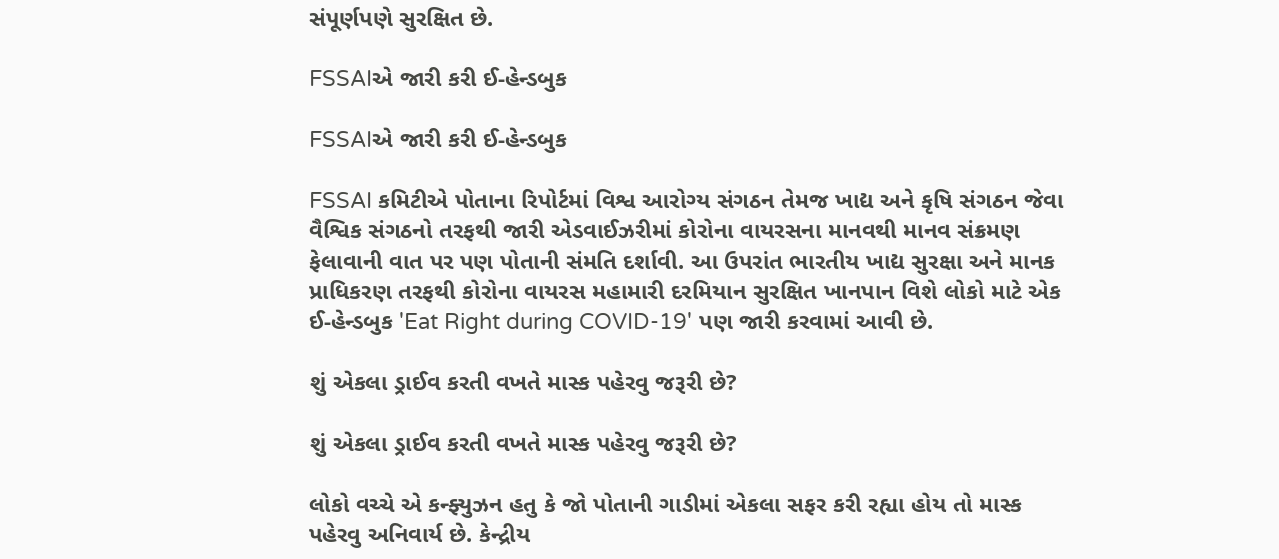સંપૂર્ણપણે સુરક્ષિત છે.

FSSAIએ જારી કરી ઈ-હેન્ડબુક

FSSAIએ જારી કરી ઈ-હેન્ડબુક

FSSAI કમિટીએ પોતાના રિપોર્ટમાં વિશ્વ આરોગ્ય સંગઠન તેમજ ખાદ્ય અને કૃષિ સંગઠન જેવા વૈશ્વિક સંગઠનો તરફથી જારી એડવાઈઝરીમાં કોરોના વાયરસના માનવથી માનવ સંક્રમણ ફેલાવાની વાત પર પણ પોતાની સંમતિ દર્શાવી. આ ઉપરાંત ભારતીય ખાદ્ય સુરક્ષા અને માનક પ્રાધિકરણ તરફથી કોરોના વાયરસ મહામારી દરમિયાન સુરક્ષિત ખાનપાન વિશે લોકો માટે એક ઈ-હેન્ડબુક 'Eat Right during COVID-19' પણ જારી કરવામાં આવી છે.

શું એકલા ડ્રાઈવ કરતી વખતે માસ્ક પહેરવુ જરૂરી છે?

શું એકલા ડ્રાઈવ કરતી વખતે માસ્ક પહેરવુ જરૂરી છે?

લોકો વચ્ચે એ કન્ફ્યુઝન હતુ કે જો પોતાની ગાડીમાં એકલા સફર કરી રહ્યા હોય તો માસ્ક પહેરવુ અનિવાર્ય છે. કેન્દ્રીય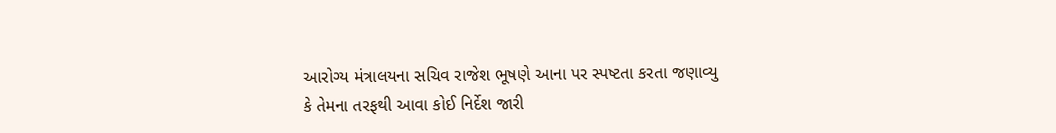આરોગ્ય મંત્રાલયના સચિવ રાજેશ ભૂષણે આના પર સ્પષ્ટતા કરતા જણાવ્યુ કે તેમના તરફથી આવા કોઈ નિર્દેશ જારી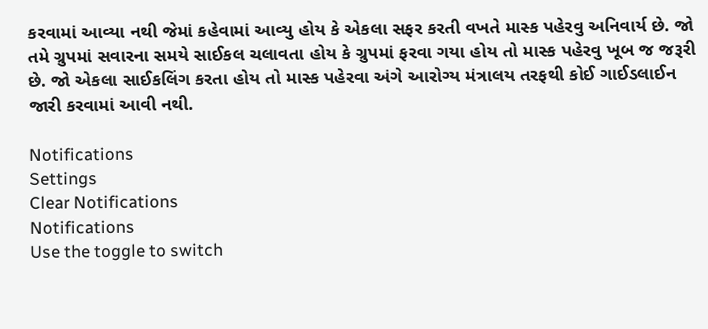કરવામાં આવ્યા નથી જેમાં કહેવામાં આવ્યુ હોય કે એકલા સફર કરતી વખતે માસ્ક પહેરવુ અનિવાર્ય છે. જો તમે ગ્રુપમાં સવારના સમયે સાઈકલ ચલાવતા હોય કે ગ્રુપમાં ફરવા ગયા હોય તો માસ્ક પહેરવુ ખૂબ જ જરૂરી છે. જો એકલા સાઈકલિંગ કરતા હોય તો માસ્ક પહેરવા અંગે આરોગ્ય મંત્રાલય તરફથી કોઈ ગાઈડલાઈન જારી કરવામાં આવી નથી.

Notifications
Settings
Clear Notifications
Notifications
Use the toggle to switch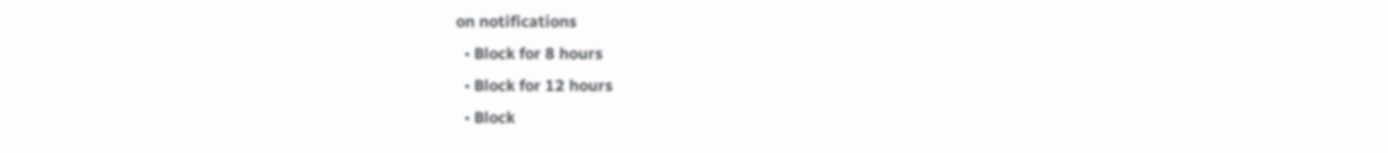on notifications
  • Block for 8 hours
  • Block for 12 hours
  • Block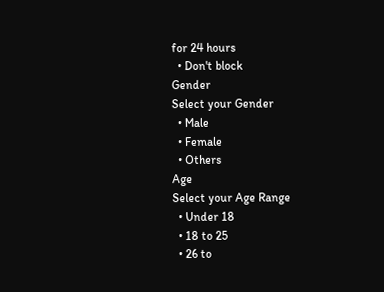for 24 hours
  • Don't block
Gender
Select your Gender
  • Male
  • Female
  • Others
Age
Select your Age Range
  • Under 18
  • 18 to 25
  • 26 to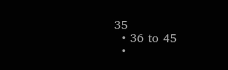35
  • 36 to 45
  •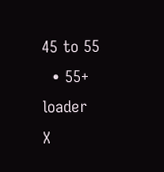45 to 55
  • 55+
loader
X